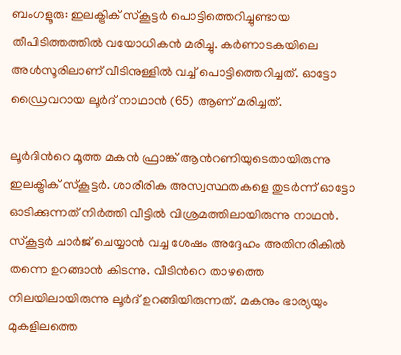ബംഗളൂരു: ഇലക്ട്രിക് സ്കൂട്ടർ പൊട്ടിത്തെറിച്ചുണ്ടായ തീപിടിത്തത്തിൽ വയോധികൻ മരിച്ചു. കർണാടകയിലെ അൾസൂരിലാണ് വീടിനുള്ളിൽ വച്ച് പൊട്ടിത്തെറിച്ചത്. ഓട്ടോ ഡ്രൈവറായ ലൂർദ് നാഥാൻ (65) ആണ് മരിച്ചത്.

ലൂർദിന്‍റെ മൂത്ത മകൻ ഫ്രാങ്ക് ആന്‍റണിയുടെതായിരുന്നു ഇലക്ട്രിക് സ്കൂട്ടർ. ശാരീരിക അസ്വസ്ഥതകളെ തുടർന്ന് ഓട്ടോ ഓടിക്കുന്നത് നിർത്തി വീട്ടിൽ വിശ്രമത്തിലായിരുന്നു നാഥൻ. സ്കൂട്ടർ ചാർജ് ചെയ്യാൻ വച്ച ശേഷം അദ്ദേഹം അതിനരികിൽ തന്നെ ഉറങ്ങാൻ കിടന്നു. വീടിന്‍റെ താഴത്തെ നിലയിലായിരുന്നു ലൂർദ് ഉറങ്ങിയിരുന്നത്. മകനും ഭാര്യയും മുകളിലത്തെ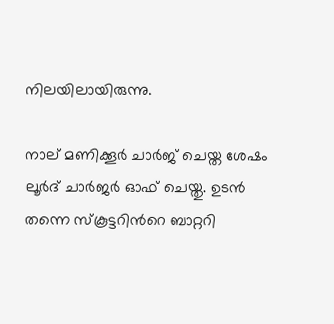നിലയിലായിരുന്നു.

നാല് മണിക്കൂർ ചാർജ് ചെയ്ത ശേഷം ലൂർദ് ചാർജർ ഓഫ് ചെയ്തു. ഉടൻ തന്നെ സ്കൂട്ടറിന്‍റെ ബാറ്ററി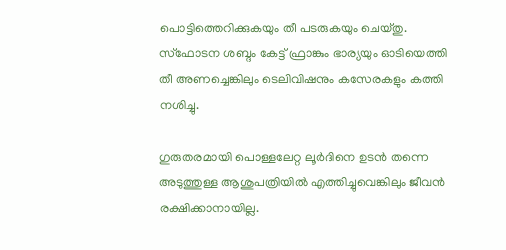പൊട്ടിത്തെറിക്കുകയും തീ പടരുകയും ചെയ്തു. സ്ഫോടന ശബ്ദം കേട്ട് ഫ്രാങ്കും ഭാര്യയും ഓടിയെത്തി തീ അണച്ചെങ്കിലും ടെലിവിഷനും കസേരകളും കത്തി നശിച്ചു.

ഗുരുതരമായി പൊള്ളലേറ്റ ലൂർദിനെ ഉടൻ തന്നെ അടുത്തുള്ള ആശുപത്രിയിൽ എത്തിച്ചുവെങ്കിലും ജീവൻ രക്ഷിക്കാനായില്ല.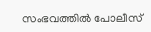സംഭവത്തിൽ പോലീസ്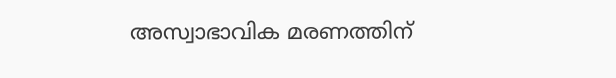അസ്വാഭാവിക മരണത്തിന്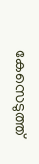കേസെടുത്ത്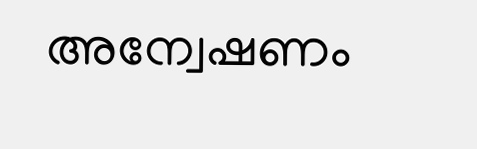അന്വേഷണം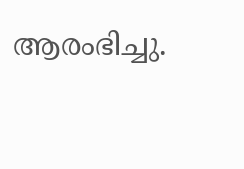ആരംഭിച്ചു.